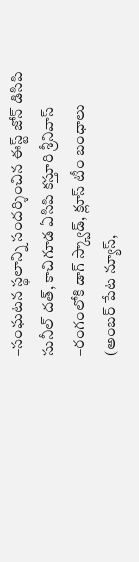–సంఘటన స్థలాన్ని సందర్శించిన ఈస్ట్ జోన్ డిసిపి సునీల్ దత్, కాచిగూడ ఏసిపి కస్తూరి శ్రీనివాస్
–రంగంలోకి డాగ్ స్క్వాడ్, క్లూస్ టీం బంధాలు
(అంబర్ పేట న్యూస్,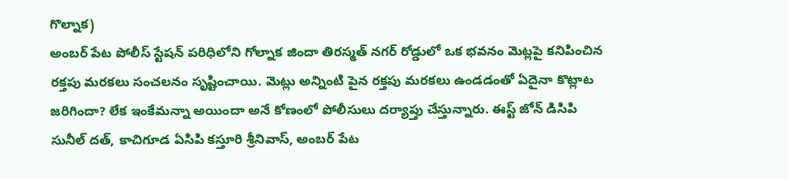గొల్నాక)
అంబర్ పేట పోలీస్ స్టేషన్ పరిధిలోని గోల్నాక జిందా తిరస్మత్ నగర్ రోడ్డులో ఒక భవనం మెట్లపై కనిపించిన రక్తపు మరకలు సంచలనం సృష్టించాయి. మెట్లు అన్నింటి పైన రక్తపు మరకలు ఉండడంతో ఏదైనా కొట్లాట జరిగిందా? లేక ఇంకేమన్నా అయిందా అనే కోణంలో పోలీసులు దర్యాప్తు చేస్తున్నారు. ఈస్ట్ జోన్ డిసిపి సునీల్ దత్, కాచిగూడ ఏసిపి కస్తూరి శ్రీనివాస్, అంబర్ పేట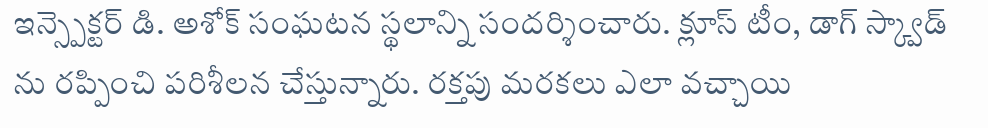ఇన్స్పెక్టర్ డి. అశోక్ సంఘటన స్థలాన్ని సందర్శించారు. క్లూస్ టీం, డాగ్ స్క్వాడ్ ను రప్పించి పరిశీలన చేస్తున్నారు. రక్తపు మరకలు ఎలా వచ్చాయి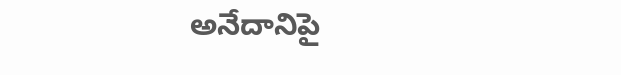అనేదానిపై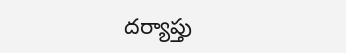దర్యాప్తు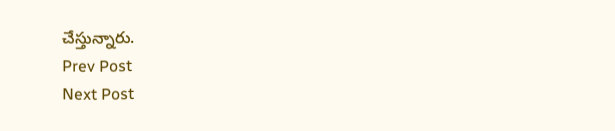చేస్తున్నారు.
Prev Post
Next Post